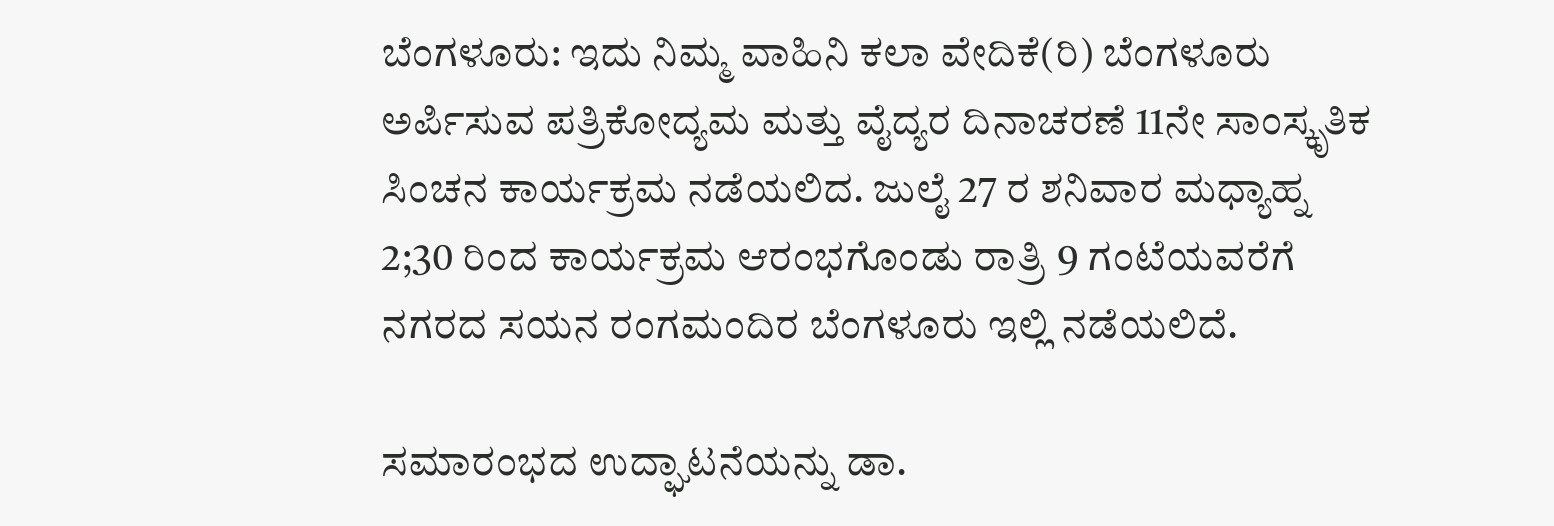ಬೆಂಗಳೂರು: ಇದು ನಿಮ್ಮ ವಾಹಿನಿ ಕಲಾ ವೇದಿಕೆ(ರಿ) ಬೆಂಗಳೂರು ಅರ್ಪಿಸುವ ಪತ್ರಿಕೋದ್ಯಮ ಮತ್ತು ವೈದ್ಯರ ದಿನಾಚರಣೆ 11ನೇ ಸಾಂಸ್ಕೃತಿಕ ಸಿಂಚನ ಕಾರ್ಯಕ್ರಮ ನಡೆಯಲಿದ. ಜುಲೈ 27 ರ ಶನಿವಾರ ಮಧ್ಯಾಹ್ನ 2;30 ರಿಂದ ಕಾರ್ಯಕ್ರಮ ಆರಂಭಗೊಂಡು ರಾತ್ರಿ 9 ಗಂಟೆಯವರೆಗೆ ನಗರದ ಸಯನ ರಂಗಮಂದಿರ ಬೆಂಗಳೂರು ಇಲ್ಲಿ ನಡೆಯಲಿದೆ.

ಸಮಾರಂಭದ ಉದ್ಘಾಟನೆಯನ್ನು ಡಾ.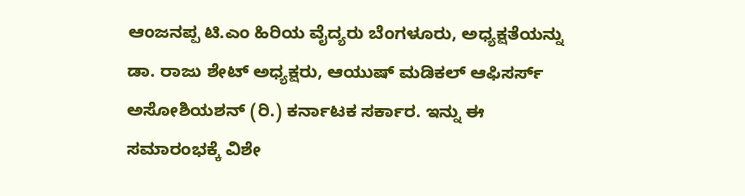ಆಂಜನಪ್ಪ ಟಿ.ಎಂ ಹಿರಿಯ ವೈದ್ಯರು ಬೆಂಗಳೂರು, ಅಧ್ಯಕ್ಷತೆಯನ್ನು ಡಾ. ರಾಜು ಶೇಟ್‌ ಅಧ್ಯಕ್ಷರು, ಆಯುಷ್‌ ಮಡಿಕಲ್‌ ಆಫಿಸರ್ಸ್‌ ಅಸೋಶಿಯಶನ್‌ (ರಿ.) ಕರ್ನಾಟಕ ಸರ್ಕಾರ. ಇನ್ನು ಈ ಸಮಾರಂಭಕ್ಕೆ ವಿಶೇ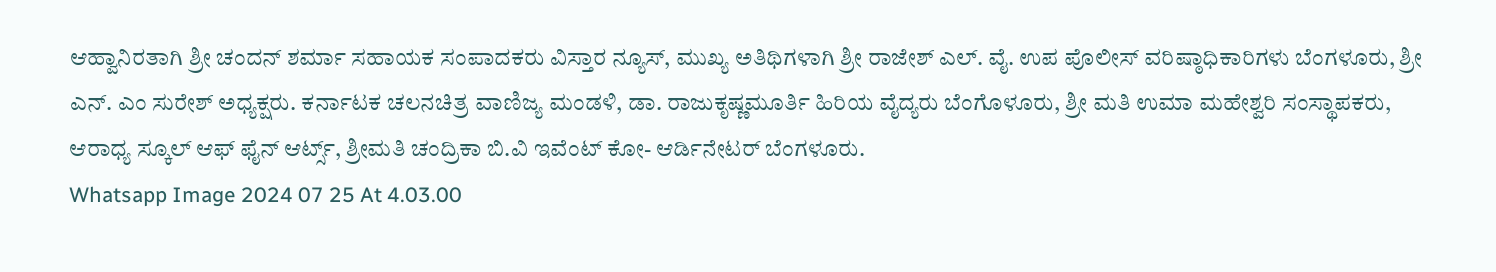ಆಹ್ವಾನಿರತಾಗಿ ಶ್ರೀ ಚಂದನ್‌ ಶರ್ಮಾ ಸಹಾಯಕ ಸಂಪಾದಕರು ವಿಸ್ತಾರ ನ್ಯೂಸ್‌, ಮುಖ್ಯ ಅತಿಥಿಗಳಾಗಿ ಶ್ರೀ ರಾಜೇಶ್‌ ಎಲ್‌. ವೈ. ಉಪ ಪೊಲೀಸ್‌ ವರಿಷ್ಠಾಧಿಕಾರಿಗಳು ಬೆಂಗಳೂರು, ಶ್ರೀ ಎನ್. ಎಂ ಸುರೇಶ್‌ ಅಧ್ಯಕ್ಷರು. ಕರ್ನಾಟಕ ಚಲನಚಿತ್ರ ವಾಣಿಜ್ಯ ಮಂಡಳಿ, ಡಾ. ರಾಜುಕೃಷ್ಣಮೂರ್ತಿ ಹಿರಿಯ ವೈದ್ಯರು ಬೆಂಗೊಳೂರು, ಶ್ರೀ ಮತಿ ಉಮಾ ಮಹೇಶ್ವರಿ ಸಂಸ್ಥಾಪಕರು, ಆರಾಧ್ಯ ಸ್ಕೂಲ್‌ ಆಫ್‌ ಫೈನ್‌ ಆರ್ಟ್ಸ್‌, ಶ್ರೀಮತಿ ಚಂದ್ರಿಕಾ ಬಿ.ವಿ ಇವೆಂಟ್‌ ಕೋ- ಆರ್ಡಿನೇಟರ್‌ ಬೆಂಗಳೂರು.
Whatsapp Image 2024 07 25 At 4.03.00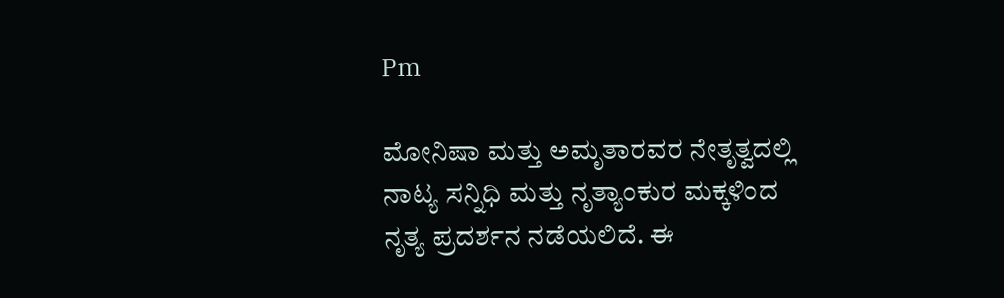Pm

ಮೋನಿಷಾ ಮತ್ತು ಅಮೃತಾರವರ ನೇತೃತ್ವದಲ್ಲಿ ನಾಟ್ಯ ಸನ್ನಿಧಿ ಮತ್ತು ನೃತ್ಯಾಂಕುರ ಮಕ್ಕಳಿಂದ ನೃತ್ಯ ಪ್ರದರ್ಶನ ನಡೆಯಲಿದೆ. ಈ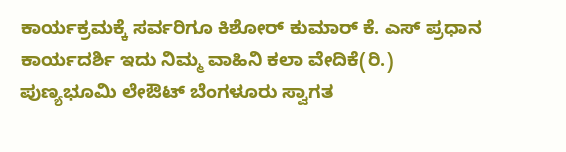ಕಾರ್ಯಕ್ರಮಕ್ಕೆ ಸರ್ವರಿಗೂ ಕಿಶೋರ್‌ ಕುಮಾರ್‌ ಕೆ. ಎಸ್‌ ಪ್ರಧಾನ ಕಾರ್ಯದರ್ಶಿ ಇದು ನಿಮ್ಮ ವಾಹಿನಿ ಕಲಾ ವೇದಿಕೆ(ರಿ.) ಪುಣ್ಯಭೂಮಿ ಲೇಔಟ್‌ ಬೆಂಗಳೂರು ಸ್ವಾಗತ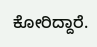ಕೋರಿದ್ದಾರೆ.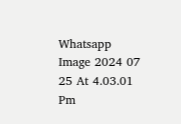Whatsapp Image 2024 07 25 At 4.03.01 Pm